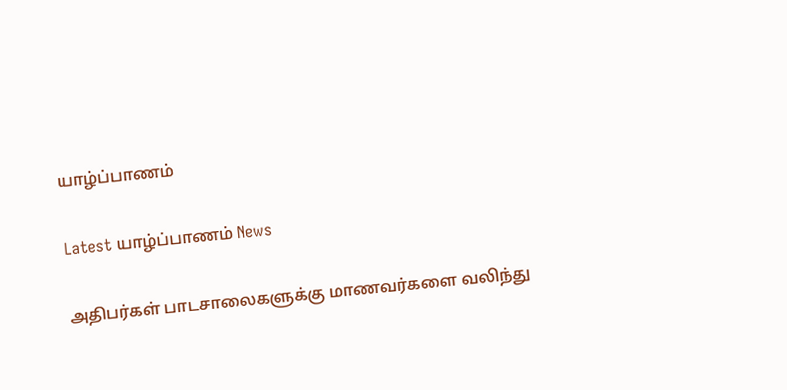யாழ்ப்பாணம்

Latest யாழ்ப்பாணம் News

அதிபர்கள் பாடசாலைகளுக்கு மாணவர்களை வலிந்து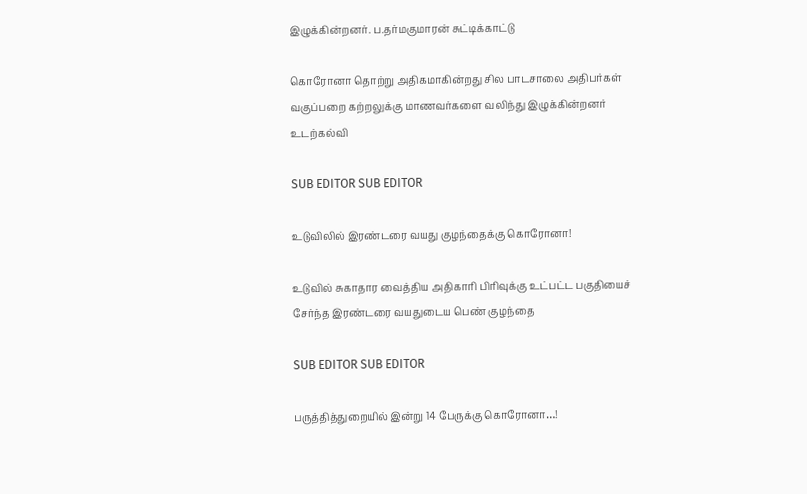இழுக்கின்றனர். ப.தர்மகுமாரன் சுட்டிக்காட்டு

கொரோனா தொற்று அதிகமாகின்றது சில பாடசாலை அதிபர்கள் வகுப்பறை கற்றலுக்கு மாணவர்களை வலிந்து இழுக்கின்றனர் உடற்கல்வி

SUB EDITOR SUB EDITOR

உடுவிலில் இரண்டரை வயது குழந்தைக்கு கொரோனா!

உடுவில் சுகாதார வைத்திய அதிகாரி பிரிவுக்கு உட்பட்ட பகுதியைச் சேர்ந்த இரண்டரை வயதுடைய பெண் குழந்தை

SUB EDITOR SUB EDITOR

பருத்தித்துறையில் இன்று 14 பேருக்கு கொரோனா…!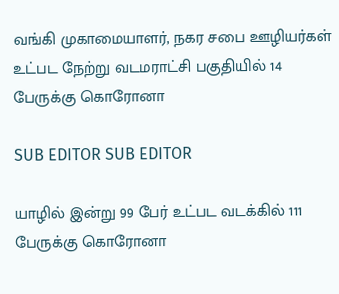வங்கி முகாமையாளர், நகர சபை ஊழியர்கள் உட்பட நேற்று வடமராட்சி பகுதியில் 14 பேருக்கு கொரோனா

SUB EDITOR SUB EDITOR

யாழில் இன்று 99 பேர் உட்பட வடக்கில் 111 பேருக்கு கொரோனா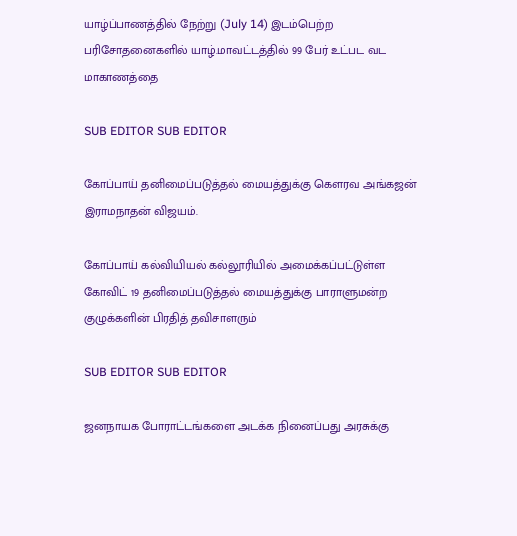யாழ்ப்பாணத்தில் நேற்று (July 14) இடம்பெற்ற பரிசோதனைகளில் யாழ்.மாவட்டத்தில் 99 பேர் உட்பட வட மாகாணத்தை

SUB EDITOR SUB EDITOR

கோப்பாய் தனிமைப்படுத்தல் மையத்துக்கு கௌரவ அங்கஜன் இராமநாதன் விஜயம்.

கோப்பாய் கல்வியியல் கல்லூரியில் அமைக்கப்பட்டுள்ள கோவிட் 19 தனிமைப்படுத்தல் மையத்துக்கு பாராளுமன்ற குழுக்களின் பிரதித் தவிசாளரும்

SUB EDITOR SUB EDITOR

ஜனநாயக போராட்டங்களை அடக்க நினைப்பது அரசுக்கு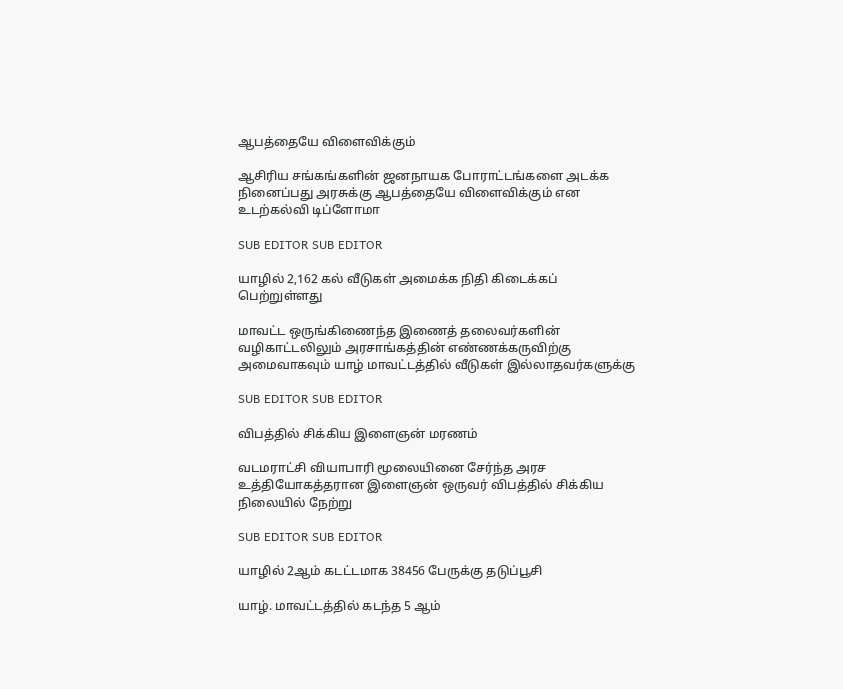ஆபத்தையே விளைவிக்கும்

ஆசிரிய சங்கங்களின் ஜனநாயக போராட்டங்களை அடக்க நினைப்பது அரசுக்கு ஆபத்தையே விளைவிக்கும் என  உடற்கல்வி டிப்ளோமா

SUB EDITOR SUB EDITOR

யாழில் 2,162 கல் வீடுகள் அமைக்க நிதி கிடைக்கப் பெற்றுள்ளது

மாவட்ட ஒருங்கிணைந்த இணைத் தலைவர்களின் வழிகாட்டலிலும் அரசாங்கத்தின் எண்ணக்கருவிற்கு அமைவாகவும் யாழ் மாவட்டத்தில் வீடுகள் இல்லாதவர்களுக்கு

SUB EDITOR SUB EDITOR

விபத்தில் சிக்கிய இளைஞன் மரணம்

வடமராட்சி வியாபாரி மூலையினை சேர்ந்த அரச உத்தியோகத்தரான இளைஞன் ஒருவர் விபத்தில் சிக்கிய நிலையில் நேற்று

SUB EDITOR SUB EDITOR

யாழில் 2ஆம் கடட்டமாக 38456 பேருக்கு தடுப்பூசி

யாழ். மாவட்டத்தில் கடந்த 5 ஆம்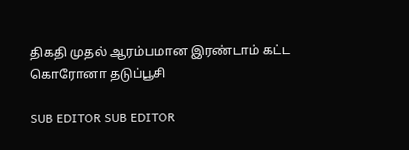திகதி முதல் ஆரம்பமான இரண்டாம் கட்ட கொரோனா தடுப்பூசி

SUB EDITOR SUB EDITOR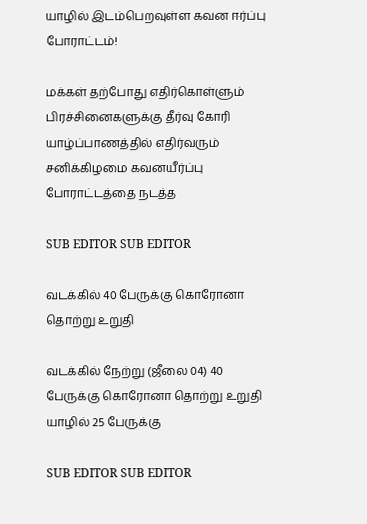யாழில் இடம்பெறவுள்ள கவன ஈர்ப்பு போராட்டம்!

மக்கள் தற்போது எதிர்கொள்ளும் பிரச்சினைகளுக்கு தீர்வு கோரி யாழ்ப்பாணத்தில் எதிர்வரும் சனிக்கிழமை கவனயீர்ப்பு போராட்டத்தை நடத்த

SUB EDITOR SUB EDITOR

வடக்கில் 40 பேருக்கு கொரோனா தொற்று உறுதி

வடக்கில் நேற்று (ஜீலை 04) 40 பேருக்கு கொரோனா தொற்று உறுதி யாழில் 25 பேருக்கு

SUB EDITOR SUB EDITOR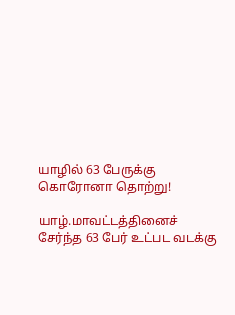யாழில் 63 பேருக்கு கொரோனா தொற்று!

யாழ்.மாவட்டத்தினைச் சேர்ந்த 63 பேர் உட்பட வடக்கு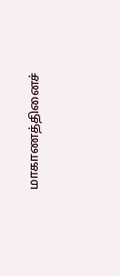மாகாணத்தினைச்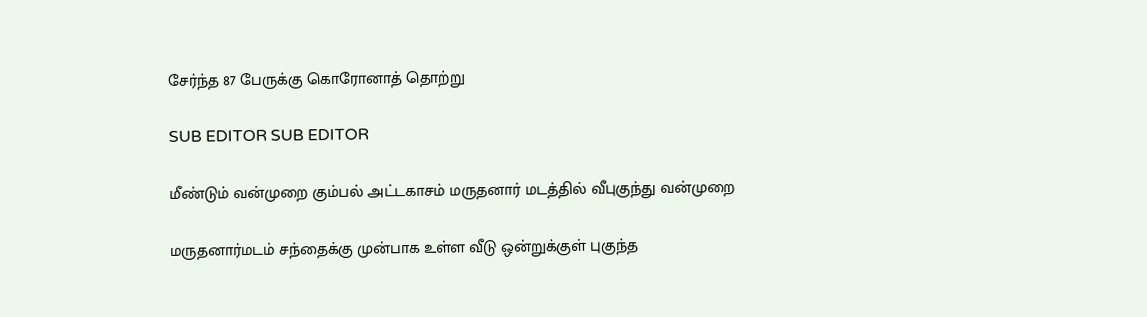சேர்ந்த 87 பேருக்கு கொரோனாத் தொற்று

SUB EDITOR SUB EDITOR

மீண்டும் வன்முறை கும்பல் அட்டகாசம் மருதனார் மடத்தில் வீபுகுந்து வன்முறை

மருதனார்மடம் சந்தைக்கு முன்பாக உள்ள வீடு ஒன்றுக்குள் புகுந்த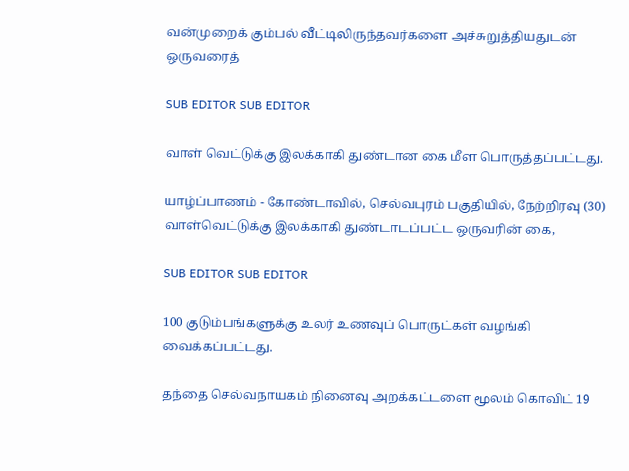வன்முறைக் கும்பல் வீட்டிலிருந்தவர்களை அச்சுறுத்தியதுடன் ஒருவரைத்

SUB EDITOR SUB EDITOR

வாள் வெட்டுக்கு இலக்காகி துண்டான கை மீள பொருத்தப்பட்டது.

யாழ்ப்பாணம் - கோண்டாவில், செல்வபுரம் பகுதியில், நேற்றிரவு (30) வாள்வெட்டுக்கு இலக்காகி துண்டாடப்பட்ட ஒருவரின் கை,

SUB EDITOR SUB EDITOR

100 குடும்பங்களுக்கு உலர் உணவுப் பொருட்கள் வழங்கி வைக்கப்பட்டது.

தந்தை செல்வநாயகம் நினைவு அறக்கட்டளை மூலம் கொவிட் 19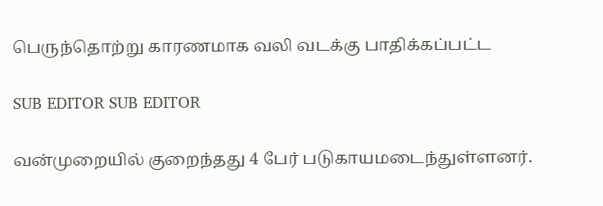பெருந்தொற்று காரணமாக வலி வடக்கு பாதிக்கப்பட்ட

SUB EDITOR SUB EDITOR

வன்முறையில் குறைந்தது 4 பேர் படுகாயமடைந்துள்ளனர்.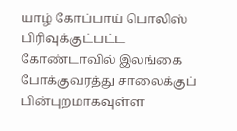யாழ் கோப்பாய் பொலிஸ் பிரிவுக்குட்பட்ட கோண்டாவில் இலங்கை போக்குவரத்து சாலைக்குப் பின்புறமாகவுள்ள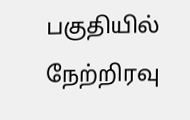பகுதியில் நேற்றிரவு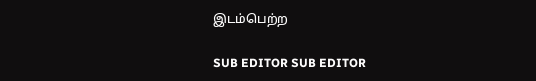இடம்பெற்ற

SUB EDITOR SUB EDITOR